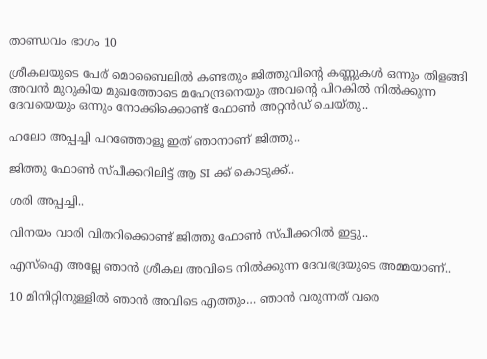താണ്ഡവം ഭാഗം 10

ശ്രീകലയുടെ പേര് മൊബൈലിൽ കണ്ടതും ജിത്തുവിന്റെ കണ്ണുകൾ ഒന്നും തിളങ്ങി അവൻ മുറുകിയ മുഖത്തോടെ മഹേന്ദ്രനെയും അവന്റെ പിറകിൽ നിൽക്കുന്ന ദേവയെയും ഒന്നും നോക്കിക്കൊണ്ട് ഫോൺ അറ്റൻഡ് ചെയ്തു..

ഹലോ അപ്പച്ചി പറഞ്ഞോളൂ ഇത് ഞാനാണ് ജിത്തു..

ജിത്തു ഫോൺ സ്പീക്കറിലിട്ട് ആ SI ക്ക് കൊടുക്ക്..

ശരി അപ്പച്ചി..

വിനയം വാരി വിതറിക്കൊണ്ട് ജിത്തു ഫോൺ സ്പീക്കറിൽ ഇട്ടു..

എസ്ഐ അല്ലേ ഞാൻ ശ്രീകല അവിടെ നിൽക്കുന്ന ദേവഭദ്രയുടെ അമ്മയാണ്..

10 മിനിറ്റിനുള്ളിൽ ഞാൻ അവിടെ എത്തും… ഞാൻ വരുന്നത് വരെ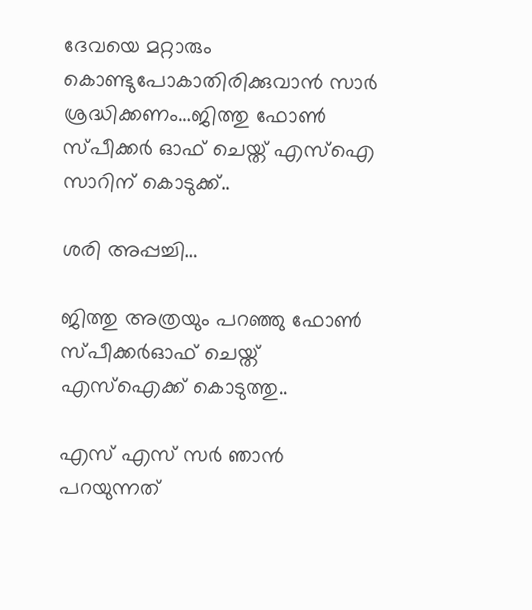ദേവയെ മറ്റാരും കൊണ്ടുപോകാതിരിക്കുവാൻ സാർ ശ്രദ്ധിക്കണം…ജിത്തു ഫോൺ സ്പീക്കർ ഓഫ് ചെയ്ത് എസ്ഐ സാറിന് കൊടുക്ക്..

ശരി അപ്പച്ചി…

ജിത്തു അത്രയും പറഞ്ഞു ഫോൺ സ്പീക്കർഓഫ് ചെയ്ത് എസ്ഐക്ക് കൊടുത്തു..

എസ് എസ് സർ ഞാൻ പറയുന്നത്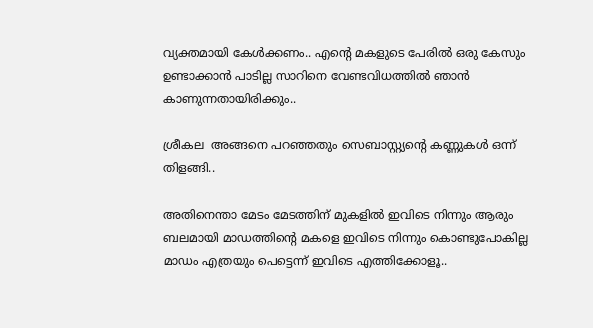വ്യക്തമായി കേൾക്കണം.. എന്റെ മകളുടെ പേരിൽ ഒരു കേസും ഉണ്ടാക്കാൻ പാടില്ല സാറിനെ വേണ്ടവിധത്തിൽ ഞാൻ കാണുന്നതായിരിക്കും..

ശ്രീകല  അങ്ങനെ പറഞ്ഞതും സെബാസ്റ്റ്യന്റെ കണ്ണുകൾ ഒന്ന് തിളങ്ങി..

അതിനെന്താ മേടം മേടത്തിന് മുകളിൽ ഇവിടെ നിന്നും ആരും ബലമായി മാഡത്തിന്റെ മകളെ ഇവിടെ നിന്നും കൊണ്ടുപോകില്ല മാഡം എത്രയും പെട്ടെന്ന് ഇവിടെ എത്തിക്കോളൂ..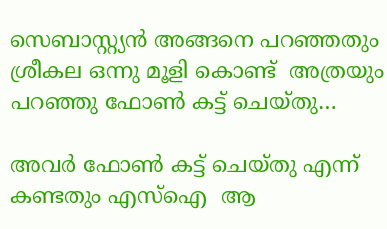സെബാസ്റ്റ്യൻ അങ്ങനെ പറഞ്ഞതും ശ്രീകല ഒന്നു മൂളി കൊണ്ട്  അത്രയും പറഞ്ഞു ഫോൺ കട്ട് ചെയ്തു…

അവർ ഫോൺ കട്ട് ചെയ്തു എന്ന് കണ്ടതും എസ്ഐ  ആ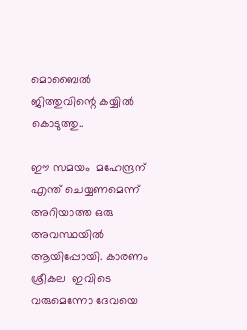മൊബൈൽ ജിത്തുവിന്റെ കയ്യിൽ കൊടുത്തു..

ഈ സമയം  മഹേന്ദ്രന് എന്ത് ചെയ്യണമെന്ന് അറിയാത്ത ഒരു അവസ്ഥയിൽ ആയിപ്പോയി. കാരണം ശ്രീകല  ഇവിടെ വരുമെന്നോ ദേവയെ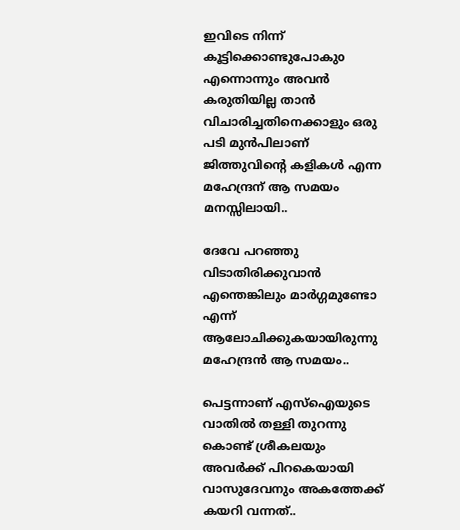ഇവിടെ നിന്ന് കൂട്ടിക്കൊണ്ടുപോകുo എന്നൊന്നും അവൻ കരുതിയില്ല താൻ വിചാരിച്ചതിനെക്കാളും ഒരു പടി മുൻപിലാണ് ജിത്തുവിന്റെ കളികൾ എന്ന മഹേന്ദ്രന് ആ സമയം മനസ്സിലായി..

ദേവേ പറഞ്ഞു വിടാതിരിക്കുവാൻ എന്തെങ്കിലും മാർഗ്ഗമുണ്ടോ എന്ന് ആലോചിക്കുകയായിരുന്നു മഹേന്ദ്രൻ ആ സമയം..

പെട്ടന്നാണ് എസ്ഐയുടെ വാതിൽ തള്ളി തുറന്നു കൊണ്ട് ശ്രീകലയും അവർക്ക് പിറകെയായി വാസുദേവനും അകത്തേക്ക് കയറി വന്നത്..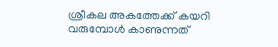ശ്രീകല അകത്തേക്ക് കയറി വരുമ്പോൾ കാണുന്നത്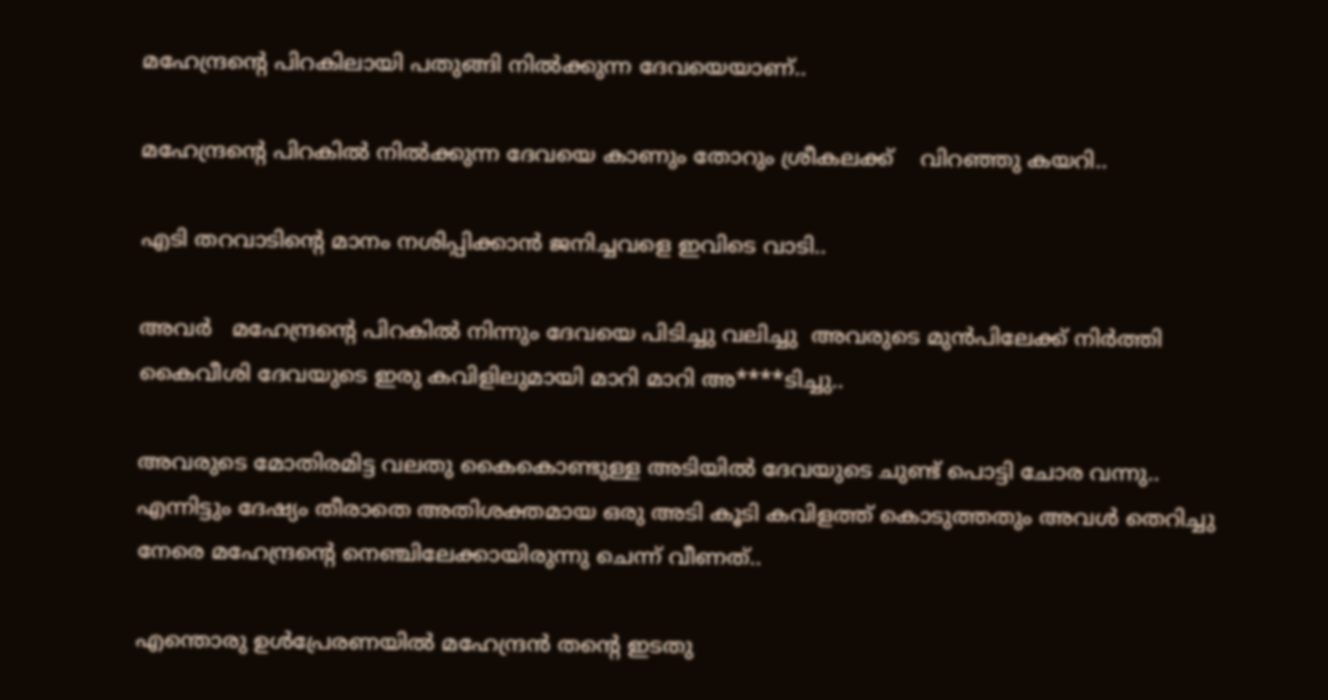മഹേന്ദ്രന്റെ പിറകിലായി പതുങ്ങി നിൽക്കുന്ന ദേവയെയാണ്..

മഹേന്ദ്രന്റെ പിറകിൽ നിൽക്കുന്ന ദേവയെ കാണും തോറും ശ്രീകലക്ക്    വിറഞ്ഞു കയറി..

എടി തറവാടിന്റെ മാനം നശിപ്പിക്കാൻ ജനിച്ചവളെ ഇവിടെ വാടി..

അവർ   മഹേന്ദ്രന്റെ പിറകിൽ നിന്നും ദേവയെ പിടിച്ചു വലിച്ചു  അവരുടെ മുൻപിലേക്ക് നിർത്തി കൈവീശി ദേവയുടെ ഇരു കവിളിലുമായി മാറി മാറി അ****ടിച്ചു..

അവരുടെ മോതിരമിട്ട വലതു കൈകൊണ്ടുള്ള അടിയിൽ ദേവയുടെ ചുണ്ട് പൊട്ടി ചോര വന്നു.. എന്നിട്ടും ദേഷ്യം തീരാതെ അതിശക്തമായ ഒരു അടി കൂടി കവിളത്ത് കൊടുത്തതും അവൾ തെറിച്ചു നേരെ മഹേന്ദ്രന്റെ നെഞ്ചിലേക്കായിരുന്നു ചെന്ന് വീണത്..

എന്തൊരു ഉൾപ്രേരണയിൽ മഹേന്ദ്രൻ തന്റെ ഇടതു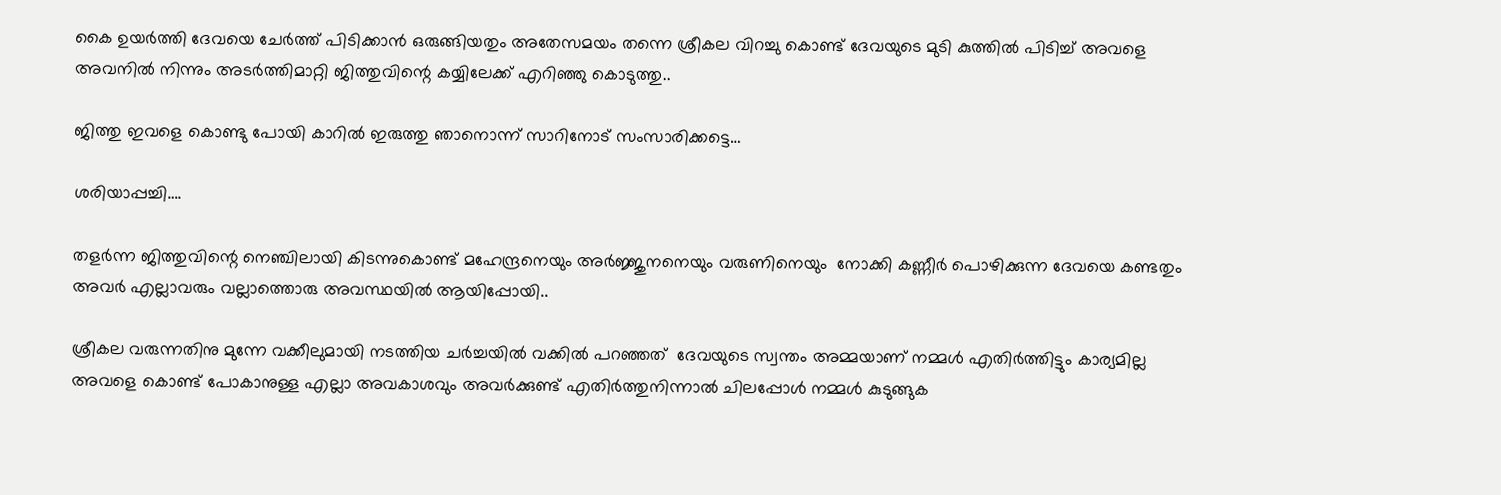കൈ ഉയർത്തി ദേവയെ ചേർത്ത് പിടിക്കാൻ ഒരുങ്ങിയതും അതേസമയം തന്നെ ശ്രീകല വിറച്ചു കൊണ്ട് ദേവയുടെ മുടി കുത്തിൽ പിടിച്ച് അവളെ അവനിൽ നിന്നും അടർത്തിമാറ്റി ജിത്തുവിന്റെ കയ്യിലേക്ക് എറിഞ്ഞു കൊടുത്തു..

ജിത്തു ഇവളെ കൊണ്ടു പോയി കാറിൽ ഇരുത്തു ഞാനൊന്ന് സാറിനോട് സംസാരിക്കട്ടെ…

ശരിയാപ്പച്ചി….

തളർന്ന ജിത്തുവിന്റെ നെഞ്ചിലായി കിടന്നുകൊണ്ട് മഹേന്ദ്രനെയും അർജ്ജുനനെയും വരുണിനെയും  നോക്കി കണ്ണീർ പൊഴിക്കുന്ന ദേവയെ കണ്ടതും അവർ എല്ലാവരും വല്ലാത്തൊരു അവസ്ഥയിൽ ആയിപ്പോയി..

ശ്രീകല വരുന്നതിനു മുന്നേ വക്കീലുമായി നടത്തിയ ചർച്ചയിൽ വക്കിൽ പറഞ്ഞത്  ദേവയുടെ സ്വന്തം അമ്മയാണ് നമ്മൾ എതിർത്തിട്ടും കാര്യമില്ല അവളെ കൊണ്ട് പോകാനുള്ള എല്ലാ അവകാശവും അവർക്കുണ്ട് എതിർത്തുനിന്നാൽ ചിലപ്പോൾ നമ്മൾ കുടുങ്ങുക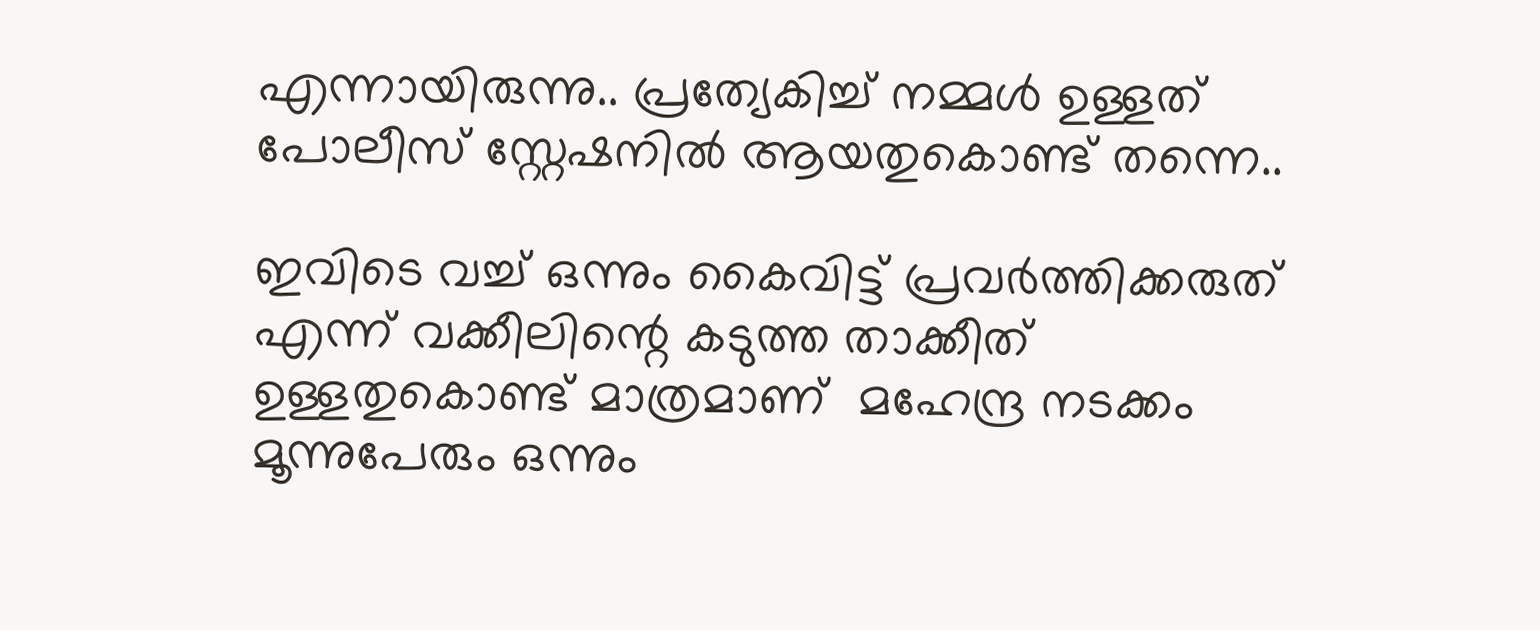എന്നായിരുന്നു.. പ്രത്യേകിച്ച് നമ്മൾ ഉള്ളത് പോലീസ് സ്റ്റേഷനിൽ ആയതുകൊണ്ട് തന്നെ..

ഇവിടെ വച്ച് ഒന്നും കൈവിട്ട് പ്രവർത്തിക്കരുത് എന്ന് വക്കീലിന്റെ കടുത്ത താക്കീത് ഉള്ളതുകൊണ്ട് മാത്രമാണ്  മഹേന്ദ്ര നടക്കം മൂന്നുപേരും ഒന്നും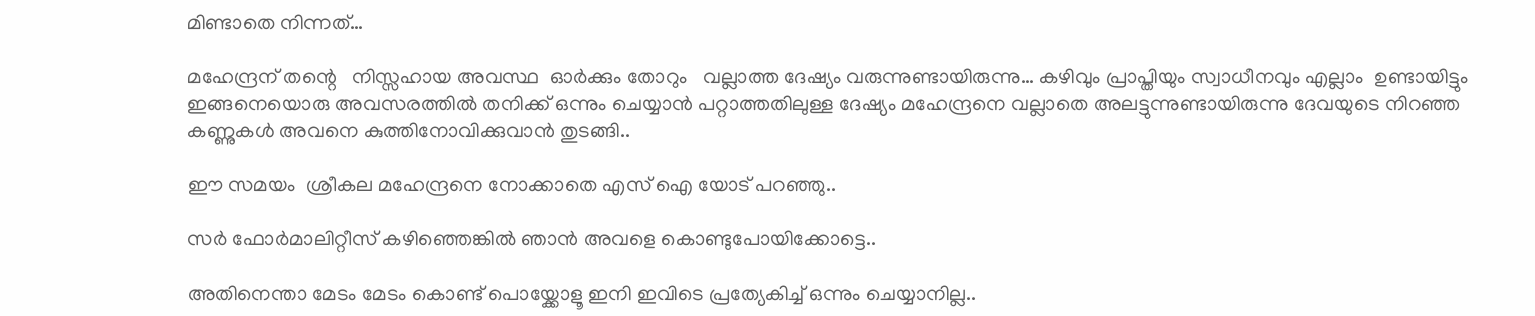മിണ്ടാതെ നിന്നത്…

മഹേന്ദ്രന് തന്റെ   നിസ്സഹായ അവസ്ഥ  ഓർക്കും തോറും   വല്ലാത്ത ദേഷ്യം വരുന്നുണ്ടായിരുന്നു… കഴിവും പ്രാപ്തിയും സ്വാധീനവും എല്ലാം  ഉണ്ടായിട്ടും ഇങ്ങനെയൊരു അവസരത്തിൽ തനിക്ക് ഒന്നും ചെയ്യാൻ പറ്റാത്തതിലുള്ള ദേഷ്യം മഹേന്ദ്രനെ വല്ലാതെ അലട്ടുന്നുണ്ടായിരുന്നു ദേവയുടെ നിറഞ്ഞ കണ്ണുകൾ അവനെ കുത്തിനോവിക്കുവാൻ തുടങ്ങി..

ഈ സമയം  ശ്രീകല മഹേന്ദ്രനെ നോക്കാതെ എസ് ഐ യോട് പറഞ്ഞു..

സർ ഫോർമാലിറ്റീസ് കഴിഞ്ഞെങ്കിൽ ഞാൻ അവളെ കൊണ്ടുപോയിക്കോട്ടെ..

അതിനെന്താ മേടം മേടം കൊണ്ട് പൊയ്ക്കോളൂ ഇനി ഇവിടെ പ്രത്യേകിച്ച് ഒന്നും ചെയ്യാനില്ല..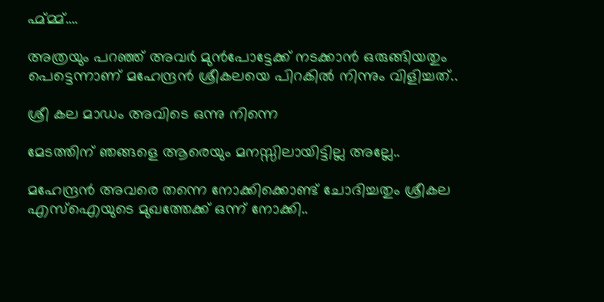ഹ്മ്മ്മ്….

അത്രയും പറഞ്ഞ് അവർ മുൻപോട്ടേക്ക് നടക്കാൻ ഒരുങ്ങിയതും പെട്ടെന്നാണ് മഹേന്ദ്രൻ ശ്രീകലയെ പിറകിൽ നിന്നും വിളിച്ചത്..

ശ്രീ കല മാഡം അവിടെ ഒന്നു നിന്നെ

മേടത്തിന് ഞങ്ങളെ ആരെയും മനസ്സിലായിട്ടില്ല അല്ലേ..

മഹേന്ദ്രൻ അവരെ തന്നെ നോക്കിക്കൊണ്ട് ചോദിച്ചതും ശ്രീകല എസ്ഐയുടെ മുഖത്തേക്ക് ഒന്ന് നോക്കി..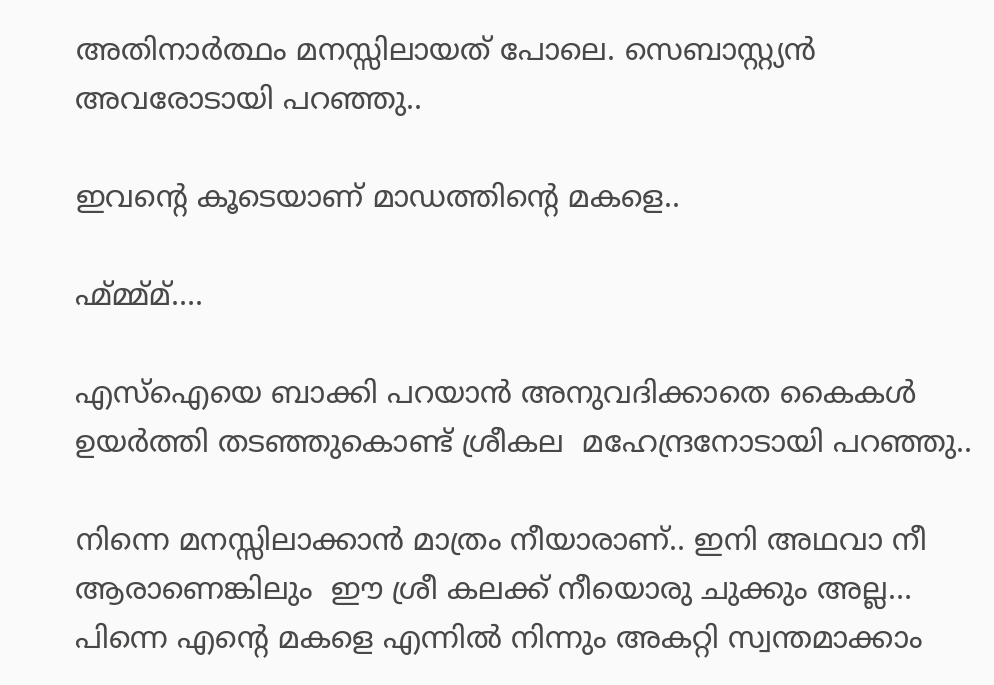അതിനാർത്ഥം മനസ്സിലായത് പോലെ. സെബാസ്റ്റ്യൻ  അവരോടായി പറഞ്ഞു..

ഇവന്റെ കൂടെയാണ് മാഡത്തിന്റെ മകളെ..

ഹ്മ്മ്മ്മ്….

എസ്ഐയെ ബാക്കി പറയാൻ അനുവദിക്കാതെ കൈകൾ ഉയർത്തി തടഞ്ഞുകൊണ്ട് ശ്രീകല  മഹേന്ദ്രനോടായി പറഞ്ഞു..

നിന്നെ മനസ്സിലാക്കാൻ മാത്രം നീയാരാണ്.. ഇനി അഥവാ നീ ആരാണെങ്കിലും  ഈ ശ്രീ കലക്ക് നീയൊരു ചുക്കും അല്ല… പിന്നെ എന്റെ മകളെ എന്നിൽ നിന്നും അകറ്റി സ്വന്തമാക്കാം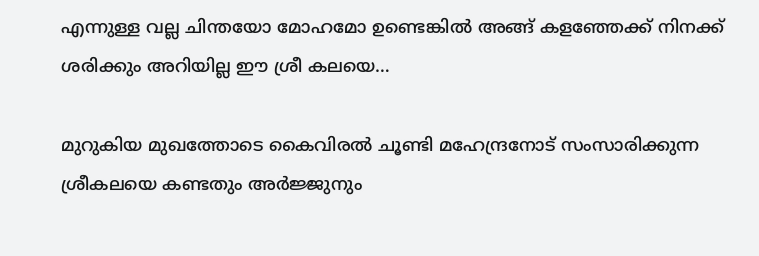എന്നുള്ള വല്ല ചിന്തയോ മോഹമോ ഉണ്ടെങ്കിൽ അങ്ങ് കളഞ്ഞേക്ക് നിനക്ക് ശരിക്കും അറിയില്ല ഈ ശ്രീ കലയെ…

മുറുകിയ മുഖത്തോടെ കൈവിരൽ ചൂണ്ടി മഹേന്ദ്രനോട്‌ സംസാരിക്കുന്ന ശ്രീകലയെ കണ്ടതും അർജ്ജുനും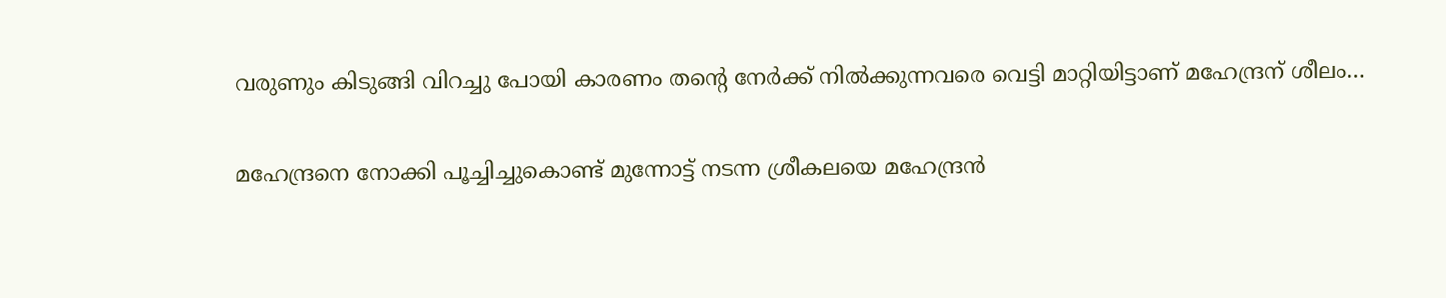വരുണും കിടുങ്ങി വിറച്ചു പോയി കാരണം തന്റെ നേർക്ക് നിൽക്കുന്നവരെ വെട്ടി മാറ്റിയിട്ടാണ് മഹേന്ദ്രന് ശീലം…

മഹേന്ദ്രനെ നോക്കി പൂച്ചിച്ചുകൊണ്ട് മുന്നോട്ട് നടന്ന ശ്രീകലയെ മഹേന്ദ്രൻ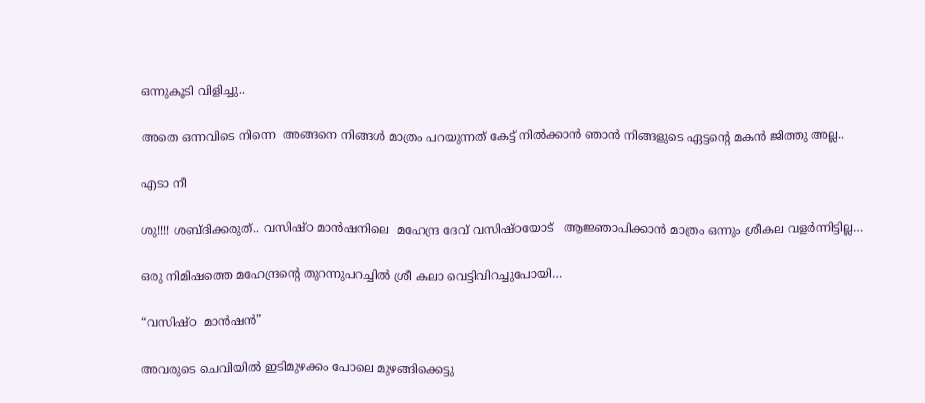ഒന്നുകൂടി വിളിച്ചു..

അതെ ഒന്നവിടെ നിന്നെ  അങ്ങനെ നിങ്ങൾ മാത്രം പറയുന്നത് കേട്ട് നിൽക്കാൻ ഞാൻ നിങ്ങളുടെ ഏട്ടന്റെ മകൻ ജിത്തു അല്ല..

എടാ നീ

ശു!!!! ശബ്ദിക്കരുത്.. വസിഷ്ഠ മാൻഷനിലെ  മഹേന്ദ്ര ദേവ് വസിഷ്ഠയോട്   ആജ്ഞാപിക്കാൻ മാത്രം ഒന്നും ശ്രീകല വളർന്നിട്ടില്ല…

ഒരു നിമിഷത്തെ മഹേന്ദ്രന്റെ തുറന്നുപറച്ചിൽ ശ്രീ കലാ വെട്ടിവിറച്ചുപോയി…

“വസിഷ്ഠ  മാൻഷൻ”

അവരുടെ ചെവിയിൽ ഇടിമുഴക്കം പോലെ മുഴങ്ങിക്കെട്ടു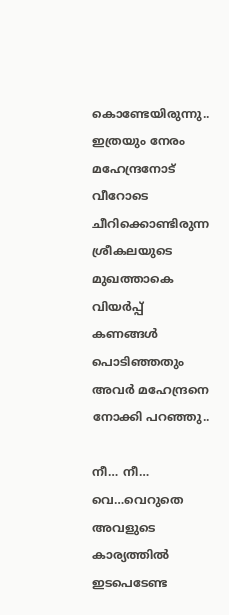കൊണ്ടേയിരുന്നു..
ഇത്രയും നേരം മഹേന്ദ്രനോട് വീറോടെ ചീറിക്കൊണ്ടിരുന്ന ശ്രീകലയുടെ മുഖത്താകെ വിയർപ്പ് കണങ്ങൾ പൊടിഞ്ഞതും  അവർ മഹേന്ദ്രനെ നോക്കി പറഞ്ഞു..

നീ… നീ… വെ…വെറുതെ അവളുടെ കാര്യത്തിൽ ഇടപെടേണ്ട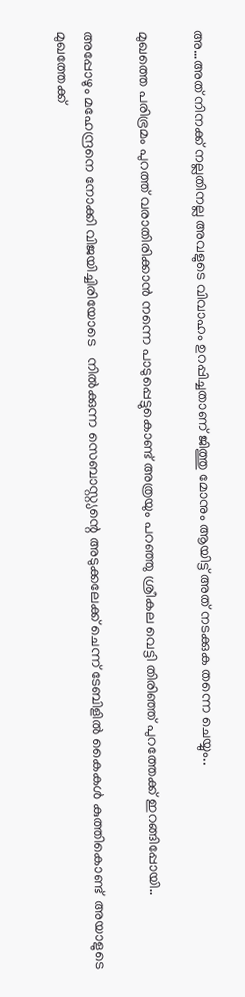അ…അത് നിനക്ക് നല്ലതിനല്ല അവളുടെ വിവാഹം ഉറപ്പിച്ചതാണ് ജിത്തു മോനും ആയിട്ട് അത് നടക്കുക തന്നെ ചെയ്യും..

മുഖത്തെ പരിഭ്രമം പുറത്ത് വരാതിരിക്കാൻ നന്നെ പാടുപ്പെട്ടുകൊണ്ട് അത്രയും പറഞ്ഞു ശ്രീകല വെട്ടി തിരിഞ്ഞ് പുറത്തേക്ക് ഇറങ്ങിപ്പോയി..

അപ്പോഴും മഹേന്ദ്രനെ നോക്കി വിജയിച്ചിരിയോടെ   നിൽക്കുന്ന സെബാസ്റ്റ്യന്റെ അടുക്കലേക്ക് ചെന്ന് ടേബിളിൽ കൈകൾ കുത്തികൊണ്ട്  അയാളുടെ മുഖത്തേക്ക്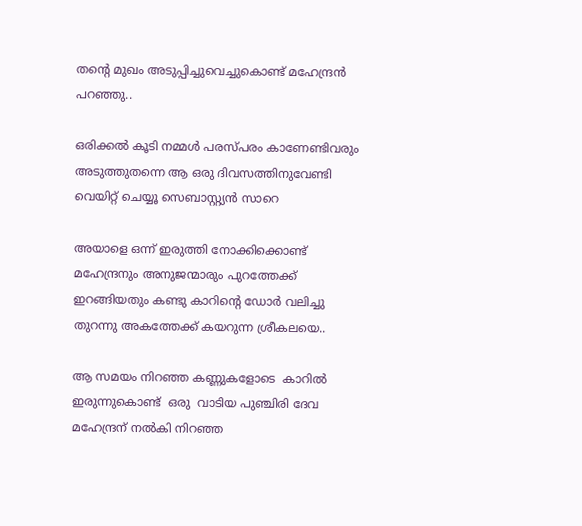തന്റെ മുഖം അടുപ്പിച്ചുവെച്ചുകൊണ്ട് മഹേന്ദ്രൻ പറഞ്ഞു..

ഒരിക്കൽ കൂടി നമ്മൾ പരസ്പരം കാണേണ്ടിവരും അടുത്തുതന്നെ ആ ഒരു ദിവസത്തിനുവേണ്ടി വെയിറ്റ് ചെയ്യൂ സെബാസ്റ്റ്യൻ സാറെ

അയാളെ ഒന്ന് ഇരുത്തി നോക്കിക്കൊണ്ട് മഹേന്ദ്രനും അനുജന്മാരും പുറത്തേക്ക് ഇറങ്ങിയതും കണ്ടു കാറിന്റെ ഡോർ വലിച്ചു തുറന്നു അകത്തേക്ക് കയറുന്ന ശ്രീകലയെ..

ആ സമയം നിറഞ്ഞ കണ്ണുകളോടെ  കാറിൽ ഇരുന്നുകൊണ്ട്  ഒരു  വാടിയ പുഞ്ചിരി ദേവ മഹേന്ദ്രന് നൽകി നിറഞ്ഞ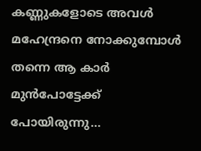കണ്ണുകളോടെ അവൾ മഹേന്ദ്രനെ നോക്കുമ്പോൾ തന്നെ ആ കാർ മുൻപോട്ടേക്ക് പോയിരുന്നു…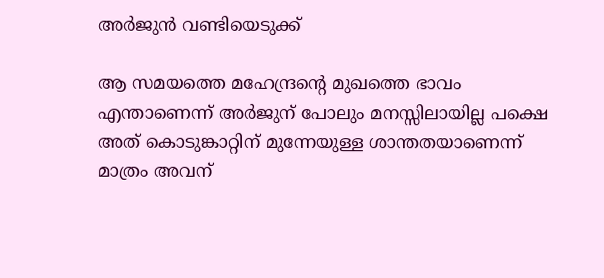അർജുൻ വണ്ടിയെടുക്ക്

ആ സമയത്തെ മഹേന്ദ്രന്റെ മുഖത്തെ ഭാവം എന്താണെന്ന് അർജുന് പോലും മനസ്സിലായില്ല പക്ഷെ അത് കൊടുങ്കാറ്റിന് മുന്നേയുള്ള ശാന്തതയാണെന്ന് മാത്രം അവന്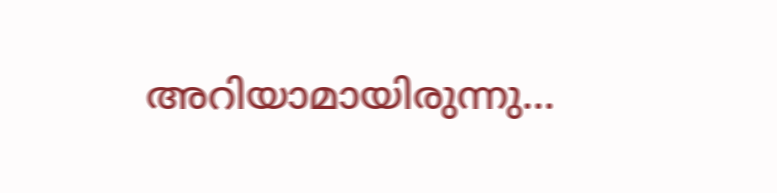അറിയാമായിരുന്നു…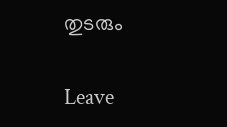തുടരും

Leave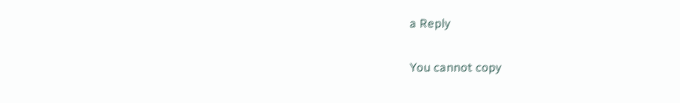a Reply

You cannot copy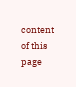content of this page